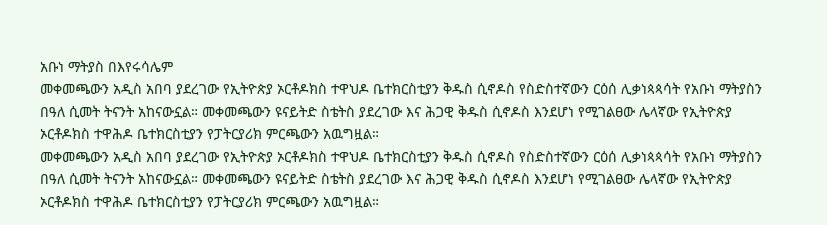አቡነ ማትያስ በእየሩሳሌም
መቀመጫውን አዲስ አበባ ያደረገው የኢትዮጵያ ኦርቶዶክስ ተዋህዶ ቤተክርስቲያን ቅዱስ ሲኖዶስ የስድስተኛውን ርዕሰ ሊቃነጳጳሳት የአቡነ ማትያስን በዓለ ሲመት ትናንት አከናውኗል። መቀመጫውን ዩናይትድ ስቴትስ ያደረገው እና ሕጋዊ ቅዱስ ሲኖዶስ እንደሆነ የሚገልፀው ሌላኛው የኢትዮጵያ ኦርቶዶክስ ተዋሕዶ ቤተክርስቲያን የፓትርያሪክ ምርጫውን አዉግዟል።
መቀመጫውን አዲስ አበባ ያደረገው የኢትዮጵያ ኦርቶዶክስ ተዋህዶ ቤተክርስቲያን ቅዱስ ሲኖዶስ የስድስተኛውን ርዕሰ ሊቃነጳጳሳት የአቡነ ማትያስን በዓለ ሲመት ትናንት አከናውኗል። መቀመጫውን ዩናይትድ ስቴትስ ያደረገው እና ሕጋዊ ቅዱስ ሲኖዶስ እንደሆነ የሚገልፀው ሌላኛው የኢትዮጵያ ኦርቶዶክስ ተዋሕዶ ቤተክርስቲያን የፓትርያሪክ ምርጫውን አዉግዟል።